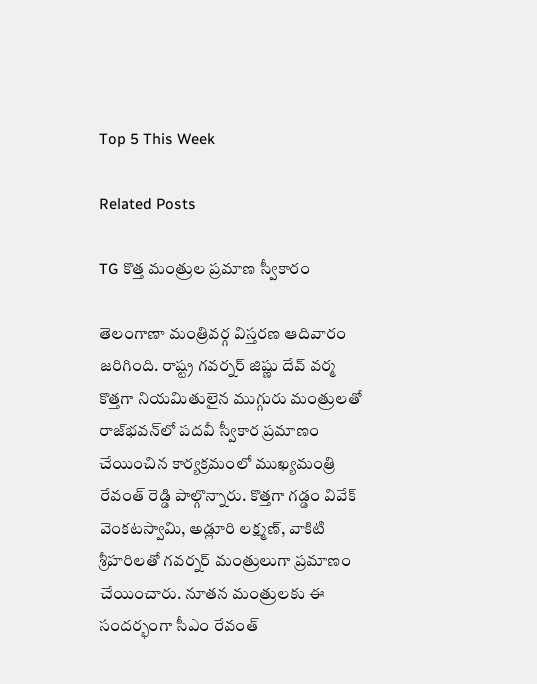Top 5 This Week

Related Posts

TG కొత్త మంత్రుల ప్రమాణ స్వీకారం

తెలంగాణా మంత్రివర్గ విస్తరణ ఆదివారం జరిగింది. రాష్ట్ర గవర్నర్ జిష్ణు దేవ్ వర్మ కొత్తగా నియమితులైన ముగ్గురు మంత్రులతో రాజ్‌భవన్‌లో పదవీ స్వీకార ప్రమాణం చేయించిన కార్యక్రమంలో ముఖ్యమంత్రి రేవంత్ రెడ్డి పాల్గొన్నారు. కొత్తగా గడ్డం వివేక్ వెంకటస్వామి, అడ్లూరి లక్ష్మణ్, వాకిటి శ్రీహరిలతో గవర్నర్ మంత్రులుగా ప్రమాణం చేయించారు. నూతన మంత్రులకు ఈ సందర్భంగా సీఎం రేవంత్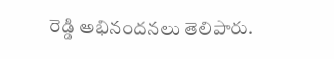రెడ్డి అభినందనలు తెలిపారు.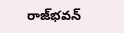రాజ్‌భవన్‌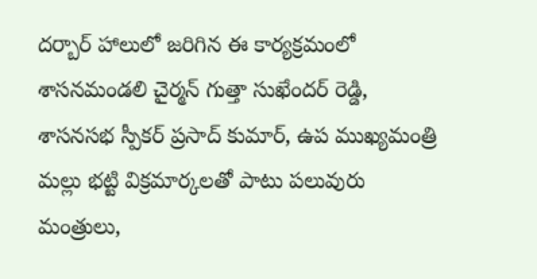దర్బార్ హాలులో జరిగిన ఈ కార్యక్రమంలో శాసనమండలి చైర్మన్ గుత్తా సుఖేందర్ రెడ్డి, శాసనసభ స్పీకర్ ప్రసాద్ కుమార్, ఉప ముఖ్యమంత్రి మల్లు భట్టి విక్రమార్కలతో పాటు పలువురు మంత్రులు,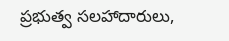ప్రభుత్వ సలహాదారులు,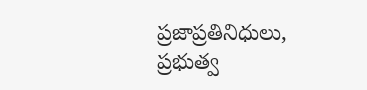ప్రజాప్రతినిధులు, ప్రభుత్వ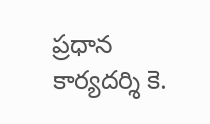ప్రధాన కార్యదర్శి కె.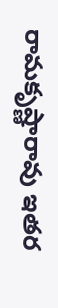రామకృష్ణారావు ఇతర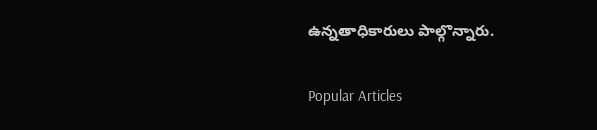ఉన్నతాధికారులు పాల్గొన్నారు.

Popular Articles